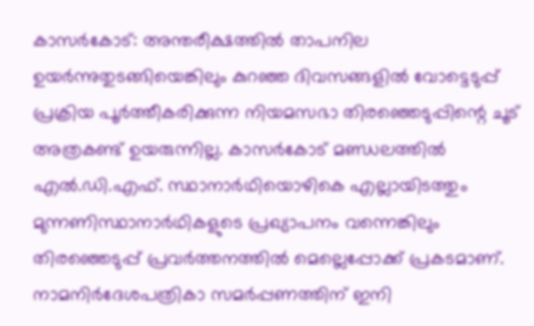കാസർകോട്: അന്തരീക്ഷത്തിൽ താപനില ഉയർന്നുതുടങ്ങിയെങ്കിലും കുറഞ്ഞ ദിവസങ്ങളിൽ വോട്ടെടുപ്പ് പ്രക്രിയ പൂർത്തീകരിക്കുന്ന നിയമസഭാ തിരഞ്ഞെടുപ്പിന്റെ ചൂട് അത്രകണ്ട് ഉയരുന്നില്ല. കാസർകോട് മണ്ഡലത്തിൽ എൽ.ഡി.എഫ്. സ്ഥാനാർഥിയൊഴികെ എല്ലായിടത്തും മുന്നണിസ്ഥാനാർഥികളുടെ പ്രഖ്യാപനം വന്നെങ്കിലും തിരഞ്ഞെടുപ്പ് പ്രവർത്തനത്തിൽ മെല്ലെപ്പോക്ക് പ്രകടമാണ്. നാമനിർദേശപത്രികാ സമർപ്പണത്തിന് ഇനി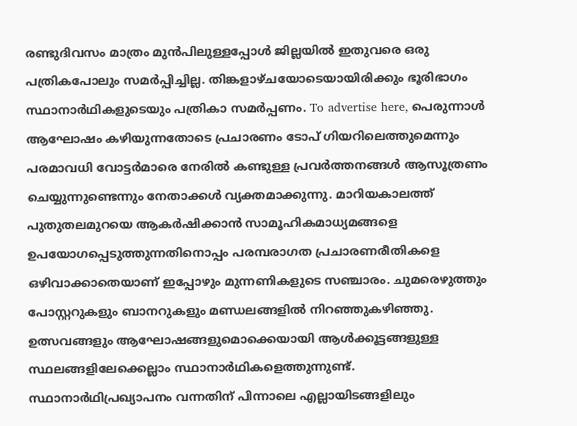രണ്ടുദിവസം മാത്രം മുൻപിലുള്ളപ്പോൾ ജില്ലയിൽ ഇതുവരെ ഒരു പത്രികപോലും സമർപ്പിച്ചില്ല. തിങ്കളാഴ്ചയോടെയായിരിക്കും ഭൂരിഭാഗം സ്ഥാനാർഥികളുടെയും പത്രികാ സമർപ്പണം. To advertise here, പെരുന്നാൾ ആഘോഷം കഴിയുന്നതോടെ പ്രചാരണം ടോപ് ഗിയറിലെത്തുമെന്നും പരമാവധി വോട്ടർമാരെ നേരിൽ കണ്ടുള്ള പ്രവർത്തനങ്ങൾ ആസൂത്രണം ചെയ്യുന്നുണ്ടെന്നും നേതാക്കൾ വ്യക്തമാക്കുന്നു. മാറിയകാലത്ത് പുതുതലമുറയെ ആകർഷിക്കാൻ സാമൂഹികമാധ്യമങ്ങളെ ഉപയോഗപ്പെടുത്തുന്നതിനൊപ്പം പരമ്പരാഗത പ്രചാരണരീതികളെ ഒഴിവാക്കാതെയാണ് ഇപ്പോഴും മുന്നണികളുടെ സഞ്ചാരം. ചുമരെഴുത്തും പോസ്റ്ററുകളും ബാനറുകളും മണ്ഡലങ്ങളിൽ നിറഞ്ഞുകഴിഞ്ഞു. ഉത്സവങ്ങളും ആഘോഷങ്ങളുമൊക്കെയായി ആൾക്കൂട്ടങ്ങളുള്ള സ്ഥലങ്ങളിലേക്കെല്ലാം സ്ഥാനാർഥികളെത്തുന്നുണ്ട്. സ്ഥാനാർഥിപ്രഖ്യാപനം വന്നതിന് പിന്നാലെ എല്ലായിടങ്ങളിലും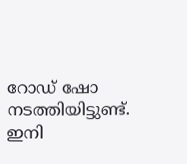റോഡ് ഷോ നടത്തിയിട്ടുണ്ട്. ഇനി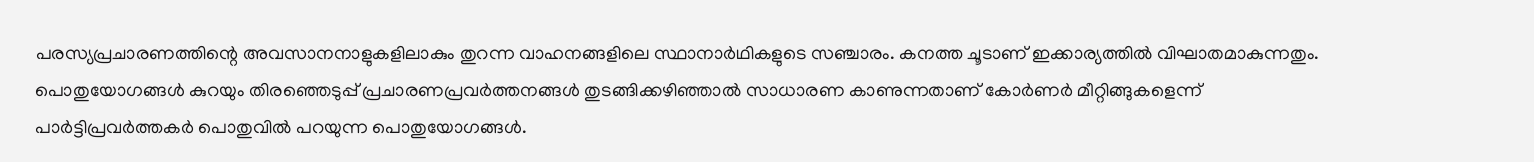പരസ്യപ്രചാരണത്തിന്റെ അവസാനനാളുകളിലാകും തുറന്ന വാഹനങ്ങളിലെ സ്ഥാനാർഥികളുടെ സഞ്ചാരം. കനത്ത ചൂടാണ് ഇക്കാര്യത്തിൽ വിഘാതമാകുന്നതും. പൊതുയോഗങ്ങൾ കുറയും തിരഞ്ഞെടുപ്പ് പ്രചാരണപ്രവർത്തനങ്ങൾ തുടങ്ങിക്കഴിഞ്ഞാൽ സാധാരണ കാണുന്നതാണ് കോർണർ മീറ്റിങ്ങുകളെന്ന് പാർട്ടിപ്രവർത്തകർ പൊതുവിൽ പറയുന്ന പൊതുയോഗങ്ങൾ.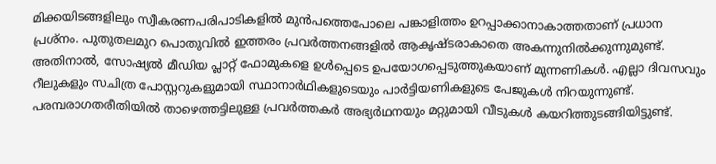മിക്കയിടങ്ങളിലും സ്വീകരണപരിപാടികളിൽ മുൻപത്തെപോലെ പങ്കാളിത്തം ഉറപ്പാക്കാനാകാത്തതാണ് പ്രധാന പ്രശ്നം. പുതുതലമുറ പൊതുവിൽ ഇത്തരം പ്രവർത്തനങ്ങളിൽ ആകൃഷ്ടരാകാതെ അകന്നുനിൽക്കുന്നുമുണ്ട്. അതിനാൽ, സോഷ്യൽ മീഡിയ പ്ലാറ്റ് ഫോമുകളെ ഉൾപ്പെടെ ഉപയോഗപ്പെടുത്തുകയാണ് മുന്നണികൾ. എല്ലാ ദിവസവും റീലുകളും സചിത്ര പോസ്റ്ററുകളുമായി സ്ഥാനാർഥികളുടെയും പാർട്ടിയണികളുടെ പേജുകൾ നിറയുന്നുണ്ട്. പരമ്പരാഗതരീതിയിൽ താഴെത്തട്ടിലുള്ള പ്രവർത്തകർ അഭ്യർഥനയും മറ്റുമായി വീടുകൾ കയറിത്തുടങ്ങിയിട്ടുണ്ട്.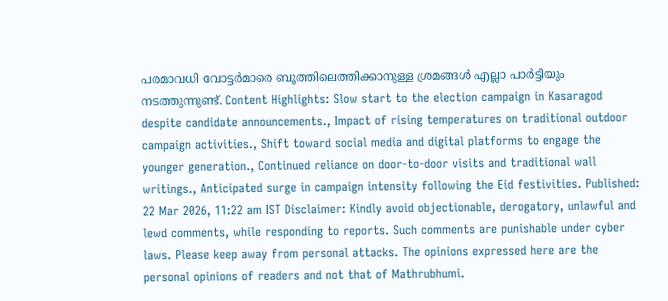പരമാവധി വോട്ടർമാരെ ബൂത്തിലെത്തിക്കാനുള്ള ശ്രമങ്ങൾ എല്ലാ പാർട്ടിയും നടത്തുന്നുണ്ട്. Content Highlights: Slow start to the election campaign in Kasaragod despite candidate announcements., Impact of rising temperatures on traditional outdoor campaign activities., Shift toward social media and digital platforms to engage the younger generation., Continued reliance on door-to-door visits and traditional wall writings., Anticipated surge in campaign intensity following the Eid festivities. Published: 22 Mar 2026, 11:22 am IST Disclaimer: Kindly avoid objectionable, derogatory, unlawful and lewd comments, while responding to reports. Such comments are punishable under cyber laws. Please keep away from personal attacks. The opinions expressed here are the personal opinions of readers and not that of Mathrubhumi.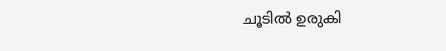ചൂടിൽ ഉരുകി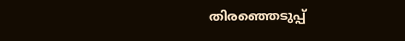തിരഞ്ഞെടുപ്പ്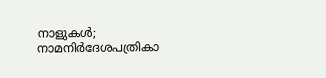നാളുകൾ; നാമനിർദേശപത്രികാ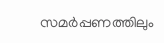സമർപ്പണത്തിലും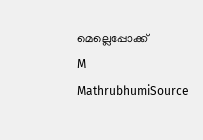മെല്ലെപ്പോക്ക്
M
MathrubhumiSource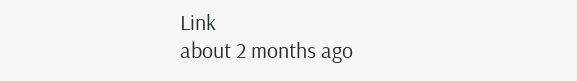Link
about 2 months ago